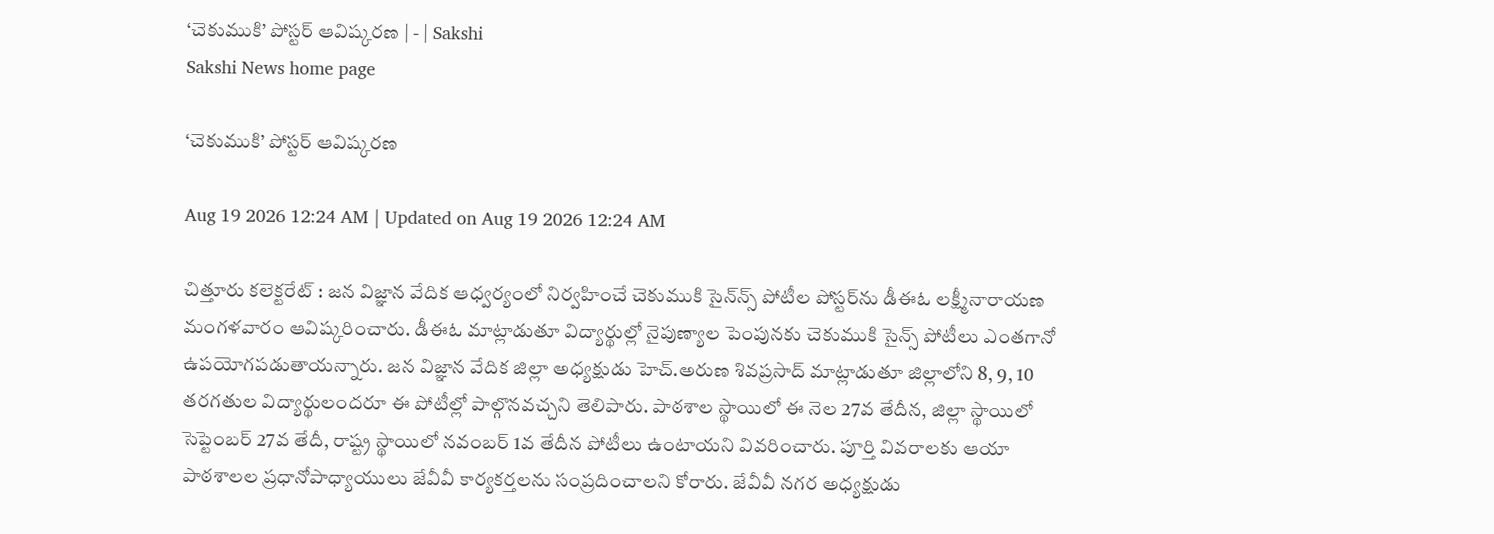‘చెకుముకి’ పోస్టర్‌ ఆవిష్కరణ | - | Sakshi
Sakshi News home page

‘చెకుముకి’ పోస్టర్‌ ఆవిష్కరణ

Aug 19 2026 12:24 AM | Updated on Aug 19 2026 12:24 AM

చిత్తూరు కలెక్టరేట్‌ : జన విజ్ఞాన వేదిక ఆధ్వర్యంలో నిర్వహించే చెకుముకి సైన్‌న్స్‌ పోటీల పోస్టర్‌ను డీఈఓ లక్ష్మీనారాయణ మంగళవారం ఆవిష్కరించారు. డీఈఓ మాట్లాడుతూ విద్యార్థుల్లో నైపుణ్యాల పెంపునకు చెకుముకి సైన్స్‌ పోటీలు ఎంతగానో ఉపయోగపడుతాయన్నారు. జన విజ్ఞాన వేదిక జిల్లా అధ్యక్షుడు హెచ్‌.అరుణ శివప్రసాద్‌ మాట్లాడుతూ జిల్లాలోని 8, 9, 10 తరగతుల విద్యార్థులందరూ ఈ పోటీల్లో పాల్గొనవచ్చని తెలిపారు. పాఠశాల స్థాయిలో ఈ నెల 27వ తేదీన, జిల్లా స్థాయిలో సెప్టెంబర్‌ 27వ తేదీ, రాష్ట్ర స్థాయిలో నవంబర్‌ 1వ తేదీన పోటీలు ఉంటాయని వివరించారు. పూర్తి వివరాలకు ఆయా పాఠశాలల ప్రధానోపాధ్యాయులు జేవీవీ కార్యకర్తలను సంప్రదించాలని కోరారు. జేవీవీ నగర అధ్యక్షుడు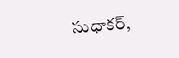సుధాకర్‌,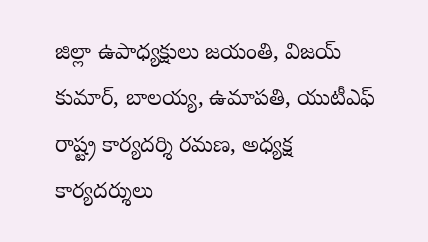జిల్లా ఉపాధ్యక్షులు జయంతి, విజయ్‌ కుమార్‌, బాలయ్య, ఉమాపతి, యుటీఎఫ్‌ రాష్ట్ర కార్యదర్శి రమణ, అధ్యక్ష కార్యదర్శులు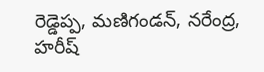రెడ్డెప్ప, మణిగండన్‌, నరేంద్ర, హరీష్‌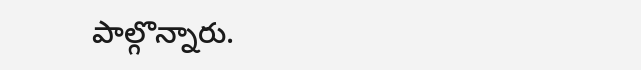పాల్గొన్నారు.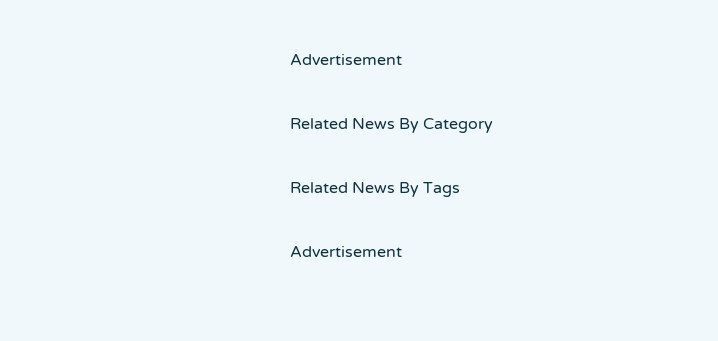Advertisement

Related News By Category

Related News By Tags

Advertisement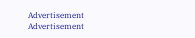Advertisement
Advertisement